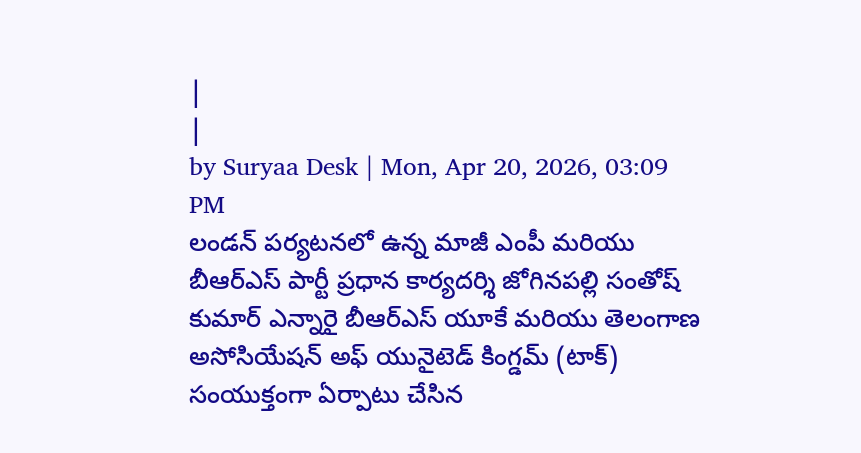|
|
by Suryaa Desk | Mon, Apr 20, 2026, 03:09 PM
లండన్ పర్యటనలో ఉన్న మాజీ ఎంపీ మరియు బీఆర్ఎస్ పార్టీ ప్రధాన కార్యదర్శి జోగినపల్లి సంతోష్ కుమార్ ఎన్నారై బీఆర్ఎస్ యూకే మరియు తెలంగాణ అసోసియేషన్ అఫ్ యునైటెడ్ కింగ్డమ్ (టాక్) సంయుక్తంగా ఏర్పాటు చేసిన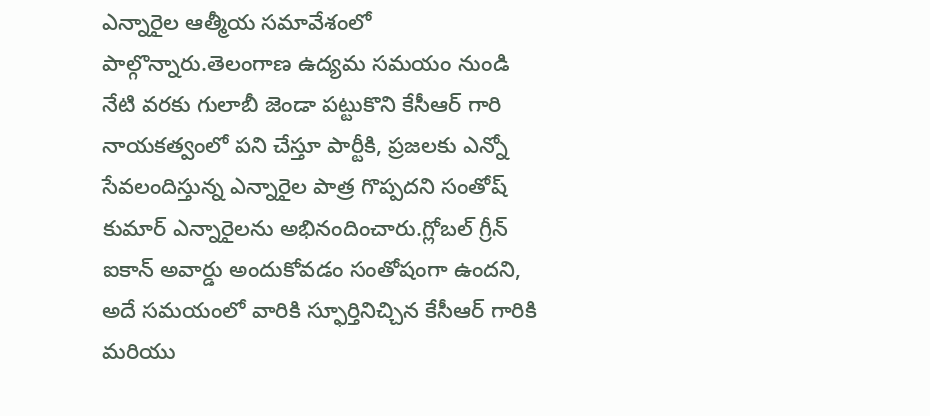ఎన్నారైల ఆత్మీయ సమావేశంలో పాల్గొన్నారు.తెలంగాణ ఉద్యమ సమయం నుండి నేటి వరకు గులాబీ జెండా పట్టుకొని కేసీఆర్ గారి నాయకత్వంలో పని చేస్తూ పార్టీకి, ప్రజలకు ఎన్నో సేవలందిస్తున్న ఎన్నారైల పాత్ర గొప్పదని సంతోష్ కుమార్ ఎన్నారైలను అభినందించారు.గ్లోబల్ గ్రీన్ ఐకాన్ అవార్డు అందుకోవడం సంతోషంగా ఉందని, అదే సమయంలో వారికి స్ఫూర్తినిచ్చిన కేసీఆర్ గారికి మరియు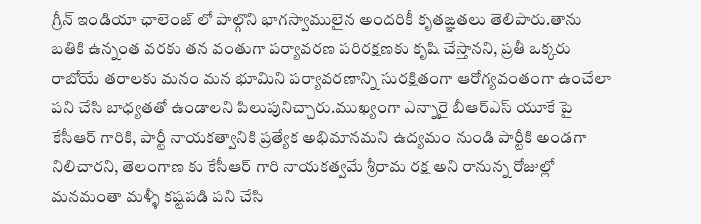గ్రీన్ ఇండియా ఛాలెంజ్ లో పాల్గొని భాగస్వాములైన అందరికీ కృతఙ్ఞతలు తెలిపారు.తాను బతికి ఉన్నంత వరకు తన వంతుగా పర్యావరణ పరిరక్షణకు కృషి చేస్తానని, ప్రతీ ఒక్కరు రాబోయే తరాలకు మనం మన భూమిని పర్యావరణాన్ని సురక్షితంగా ఆరోగ్యవంతంగా ఉంచేలా పని చేసి బాధ్యతతో ఉండాలని పిలుపునిచ్చారు.ముఖ్యంగా ఎన్నారై బీఆర్ఎస్ యూకే పై కేసీఆర్ గారికి, పార్టీ నాయకత్వానికి ప్రత్యేక అభిమానమని ఉద్యమం నుండి పార్టీకి అండగా నిలిచారని, తెలంగాణ కు కేసీఆర్ గారి నాయకత్వమే శ్రీరామ రక్ష అని రానున్న రోజుల్లో మనమంతా మళ్ళీ కష్టపడి పని చేసి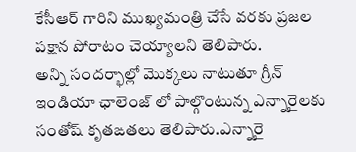కేసీఆర్ గారిని ముఖ్యమంత్రి చేసే వరకు ప్రజల పక్షాన పోరాటం చెయ్యాలని తెలిపారు.
అన్ని సందర్భాల్లో మొక్కలు నాటుతూ గ్రీన్ ఇండియా ఛాలెంజ్ లో పాల్గొంటున్న ఎన్నారైలకు సంతోష్ కృతఙతలు తెలిపారు.ఎన్నారై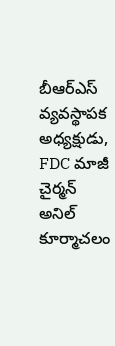బీఆర్ఎస్ వ్యవస్థాపక అధ్యక్షుడు, FDC మాజీ చైర్మన్ అనిల్ కూర్మాచలం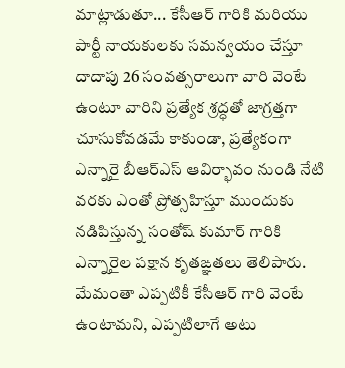మాట్లాడుతూ... కేసీఆర్ గారికి మరియు పార్టీ నాయకులకు సమన్వయం చేస్తూ దాదాపు 26 సంవత్సరాలుగా వారి వెంటే ఉంటూ వారిని ప్రత్యేక శ్రద్ధతో జాగ్రత్తగా చూసుకోవడమే కాకుండా, ప్రత్యేకంగా ఎన్నారై బీఆర్ఎస్ ఆవిర్భావం నుండి నేటి వరకు ఎంతో ప్రోత్సహిస్తూ ముందుకు నడిపిస్తున్న సంతోష్ కుమార్ గారికి ఎన్నారైల పక్షాన కృతఙ్ఞతలు తెలిపారు. మేమంతా ఎప్పటికీ కేసీఆర్ గారి వెంటే ఉంటామని, ఎప్పటిలాగే అటు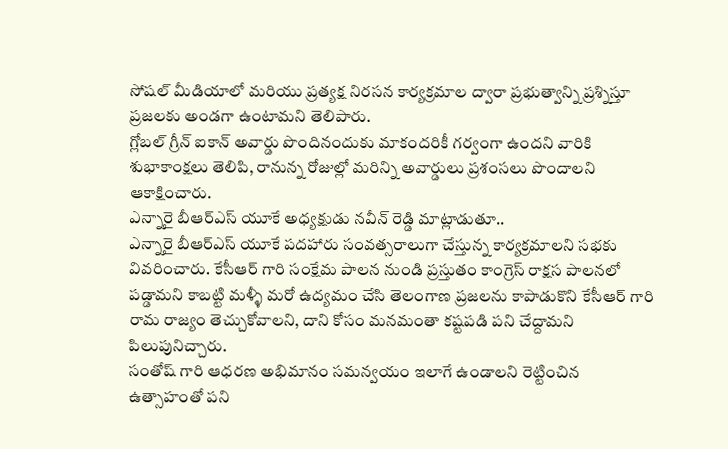సోషల్ మీడియాలో మరియు ప్రత్యక్ష నిరసన కార్యక్రమాల ద్వారా ప్రభుత్వాన్ని ప్రశ్నిస్తూ ప్రజలకు అండగా ఉంటామని తెలిపారు.
గ్లోబల్ గ్రీన్ ఐకాన్ అవార్డు పొందినందుకు మాకందరికీ గర్వంగా ఉందని వారికి శుభాకాంక్షలు తెలిపి, రానున్న రోజుల్లో మరిన్ని అవార్డులు ప్రశంసలు పొందాలని ఆకాక్షించారు.
ఎన్నారై బీఆర్ఎస్ యూకే అధ్యక్షుడు నవీన్ రెడ్డి మాట్లాడుతూ..
ఎన్నారై బీఆర్ఎస్ యూకే పదహారు సంవత్సరాలుగా చేస్తున్న కార్యక్రమాలని సభకు వివరించారు. కేసీఆర్ గారి సంక్షేమ పాలన నుండి ప్రస్తుతం కాంగ్రెస్ రాక్షస పాలనలో పడ్డామని కాబట్టి మళ్ళీ మరో ఉద్యమం చేసి తెలంగాణ ప్రజలను కాపాడుకొని కేసీఆర్ గారి రామ రాజ్యం తెచ్చుకోవాలని, దాని కోసం మనమంతా కష్టపడి పని చేద్దామని పిలుపునిచ్చారు.
సంతోష్ గారి ఆధరణ అభిమానం సమన్వయం ఇలాగే ఉండాలని రెట్టించిన ఉత్సాహంతో పని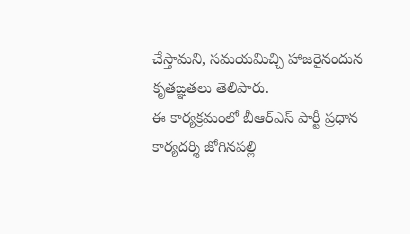చేస్తామని, సమయమిచ్చి హాజరైనందున కృతఙ్ఞతలు తెలిపారు.
ఈ కార్యక్రమంలో బీఆర్ఎస్ పార్టీ ప్రధాన కార్యదర్శి జోగినపల్లి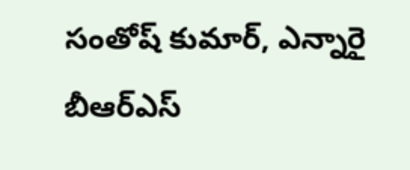సంతోష్ కుమార్, ఎన్నారై బీఆర్ఎస్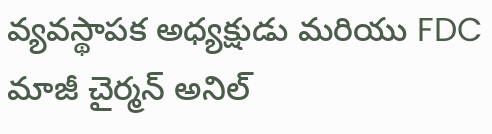వ్యవస్థాపక అధ్యక్షుడు మరియు FDC మాజీ చైర్మన్ అనిల్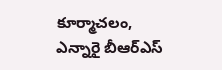కూర్మాచలం, ఎన్నారై బీఆర్ఎస్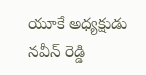యూకే అధ్యక్షుడు నవీన్ రెడ్డి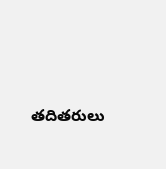తదితరులు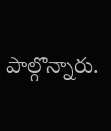పాల్గొన్నారు.